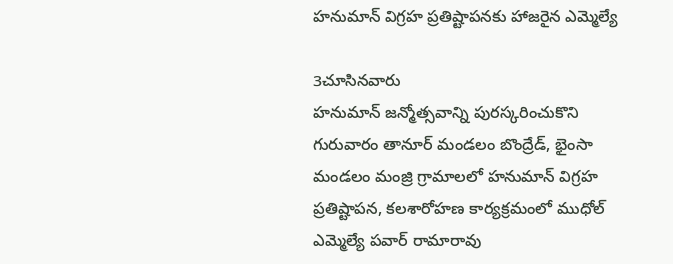హనుమాన్ విగ్రహ ప్రతిష్టాపనకు హాజరైన ఎమ్మెల్యే

3చూసినవారు
హనుమాన్ జన్మోత్సవాన్ని పురస్కరించుకొని గురువారం తానూర్ మండలం బొంద్రేడ్, భైంసా మండలం మంజ్రి గ్రామాలలో హనుమాన్ విగ్రహ ప్రతిష్టాపన, కలశారోహణ కార్యక్రమంలో ముధోల్ ఎమ్మెల్యే పవార్ రామారావు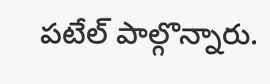పటేల్ పాల్గొన్నారు.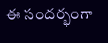ఈ సందర్భంగా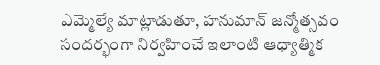ఎమ్మెల్యే మాట్లాడుతూ, హనుమాన్ జన్మోత్సవం సందర్భంగా నిర్వహించే ఇలాంటి ఆధ్యాత్మిక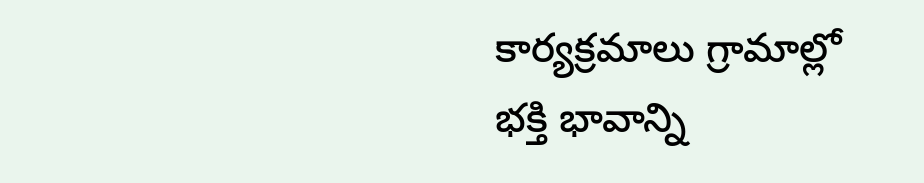కార్యక్రమాలు గ్రామాల్లో భక్తి భావాన్ని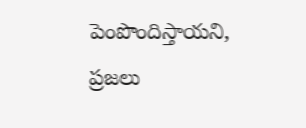పెంపొందిస్తాయని, ప్రజలు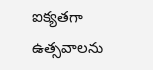ఐక్యతగా ఉత్సవాలను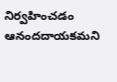నిర్వహించడం ఆనందదాయకమని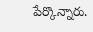పేర్కొన్నారు.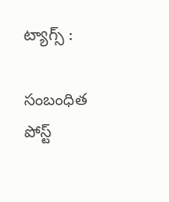ట్యాగ్స్ :

సంబంధిత పోస్ట్